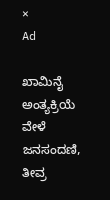×
Ad

ಖಾಮಿನೈ ಅಂತ್ಯಕ್ರಿಯೆ ವೇಳೆ ಜನಸಂದಣಿ, ತೀವ್ರ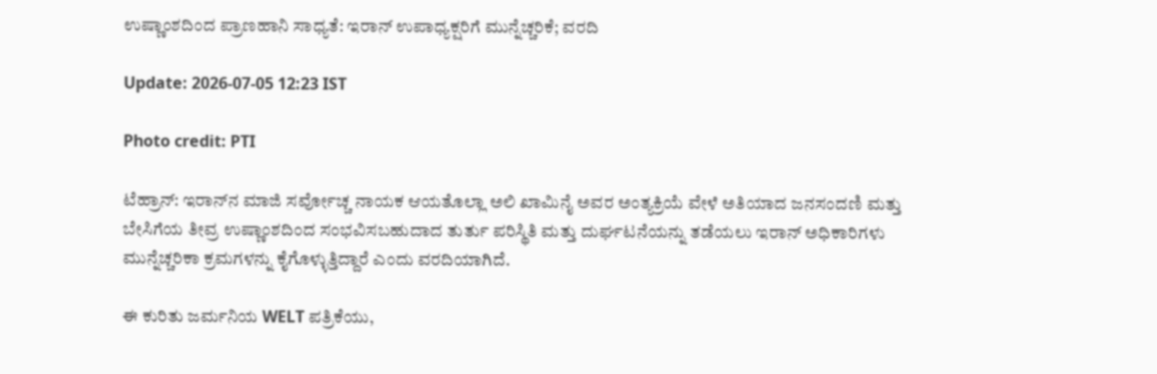ಉಷ್ಣಾಂಶದಿಂದ ಪ್ರಾಣಹಾನಿ ಸಾಧ್ಯತೆ: ಇರಾನ್‌ ಉಪಾಧ್ಯಕ್ಷರಿಗೆ ಮುನ್ನೆಚ್ಚರಿಕೆ; ವರದಿ

Update: 2026-07-05 12:23 IST

Photo credit: PTI

ಟೆಹ್ರಾನ್: ಇರಾನ್‌ನ ಮಾಜಿ ಸರ್ವೋಚ್ಚ ನಾಯಕ ಆಯತೊಲ್ಲಾ ಅಲಿ ಖಾಮಿನೈ ಅವರ ಅಂತ್ಯಕ್ರಿಯೆ ವೇಳೆ ಅತಿಯಾದ ಜನಸಂದಣಿ ಮತ್ತು ಬೇಸಿಗೆಯ ತೀವ್ರ ಉಷ್ಣಾಂಶದಿಂದ ಸಂಭವಿಸಬಹುದಾದ ತುರ್ತು ಪರಿಸ್ಥಿತಿ ಮತ್ತು ದುರ್ಘಟನೆಯನ್ನು ತಡೆಯಲು ಇರಾನ್ ಅಧಿಕಾರಿಗಳು ಮುನ್ನೆಚ್ಚರಿಕಾ ಕ್ರಮಗಳನ್ನು ಕೈಗೊಳ್ಳುತ್ತಿದ್ದಾರೆ ಎಂದು ವರದಿಯಾಗಿದೆ.

ಈ ಕುರಿತು ಜರ್ಮನಿಯ WELT ಪತ್ರಿಕೆಯು,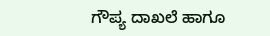ಗೌಪ್ಯ ದಾಖಲೆ ಹಾಗೂ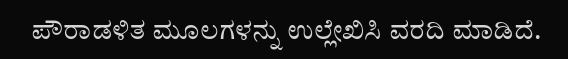ಪೌರಾಡಳಿತ ಮೂಲಗಳನ್ನು ಉಲ್ಲೇಖಿಸಿ ವರದಿ ಮಾಡಿದೆ.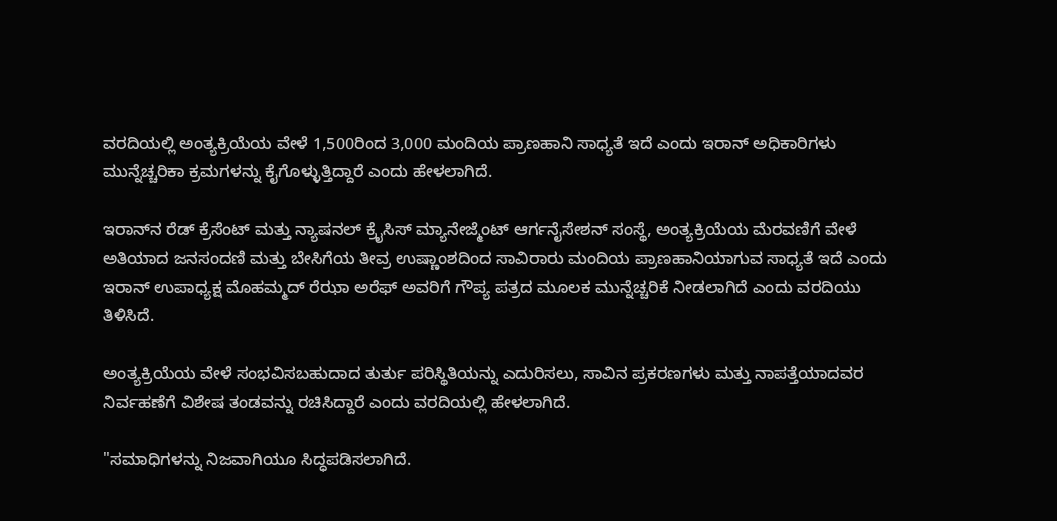ವರದಿಯಲ್ಲಿ ಅಂತ್ಯಕ್ರಿಯೆಯ ವೇಳೆ 1,500ರಿಂದ 3,000 ಮಂದಿಯ ಪ್ರಾಣಹಾನಿ ಸಾಧ್ಯತೆ ಇದೆ ಎಂದು ಇರಾನ್ ಅಧಿಕಾರಿಗಳು ಮುನ್ನೆಚ್ಚರಿಕಾ ಕ್ರಮಗಳನ್ನು ಕೈಗೊಳ್ಳುತ್ತಿದ್ದಾರೆ ಎಂದು ಹೇಳಲಾಗಿದೆ.

ಇರಾನ್‌ನ ರೆಡ್ ಕ್ರೆಸೆಂಟ್ ಮತ್ತು ನ್ಯಾಷನಲ್ ಕ್ರೈಸಿಸ್ ಮ್ಯಾನೇಜ್ಮೆಂಟ್ ಆರ್ಗನೈಸೇಶನ್ ಸಂಸ್ಥೆ, ಅಂತ್ಯಕ್ರಿಯೆಯ ಮೆರವಣಿಗೆ ವೇಳೆ ಅತಿಯಾದ ಜನಸಂದಣಿ ಮತ್ತು ಬೇಸಿಗೆಯ ತೀವ್ರ ಉಷ್ಣಾಂಶದಿಂದ ಸಾವಿರಾರು ಮಂದಿಯ ಪ್ರಾಣಹಾನಿಯಾಗುವ ಸಾಧ್ಯತೆ ಇದೆ ಎಂದು ಇರಾನ್‌ ಉಪಾಧ್ಯಕ್ಷ ಮೊಹಮ್ಮದ್ ರೆಝಾ ಅರೆಫ್ ಅವರಿಗೆ ಗೌಪ್ಯ ಪತ್ರದ ಮೂಲಕ ಮುನ್ನೆಚ್ಚರಿಕೆ ನೀಡಲಾಗಿದೆ ಎಂದು ವರದಿಯು ತಿಳಿಸಿದೆ.

ಅಂತ್ಯಕ್ರಿಯೆಯ ವೇಳೆ ಸಂಭವಿಸಬಹುದಾದ ತುರ್ತು ಪರಿಸ್ಥಿತಿಯನ್ನು ಎದುರಿಸಲು, ಸಾವಿನ ಪ್ರಕರಣಗಳು ಮತ್ತು ನಾಪತ್ತೆಯಾದವರ ನಿರ್ವಹಣೆಗೆ ವಿಶೇಷ ತಂಡವನ್ನು ರಚಿಸಿದ್ದಾರೆ ಎಂದು ವರದಿಯಲ್ಲಿ ಹೇಳಲಾಗಿದೆ.

"ಸಮಾಧಿಗಳನ್ನು ನಿಜವಾಗಿಯೂ ಸಿದ್ಧಪಡಿಸಲಾಗಿದೆ.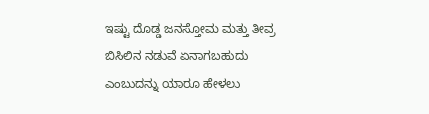ಇಷ್ಟು ದೊಡ್ಡ ಜನಸ್ತೋಮ ಮತ್ತು ತೀವ್ರ ಬಿಸಿಲಿನ ನಡುವೆ ಏನಾಗಬಹುದು ಎಂಬುದನ್ನು ಯಾರೂ ಹೇಳಲು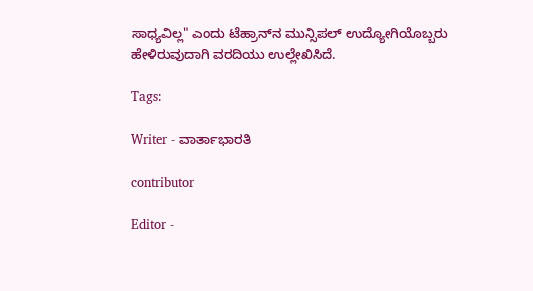ಸಾಧ್ಯವಿಲ್ಲ" ಎಂದು ಟೆಹ್ರಾನ್‌ನ ಮುನ್ಸಿಪಲ್‌ ಉದ್ಯೋಗಿಯೊಬ್ಬರು ಹೇಳಿರುವುದಾಗಿ ವರದಿಯು ಉಲ್ಲೇಖಿಸಿದೆ.

Tags:

Writer - ವಾರ್ತಾಭಾರತಿ

contributor

Editor -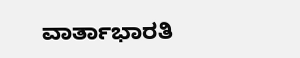ವಾರ್ತಾಭಾರತಿ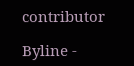contributor

Byline -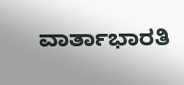ವಾರ್ತಾಭಾರತಿ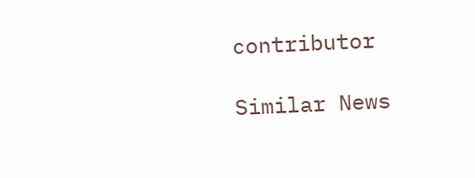contributor

Similar News